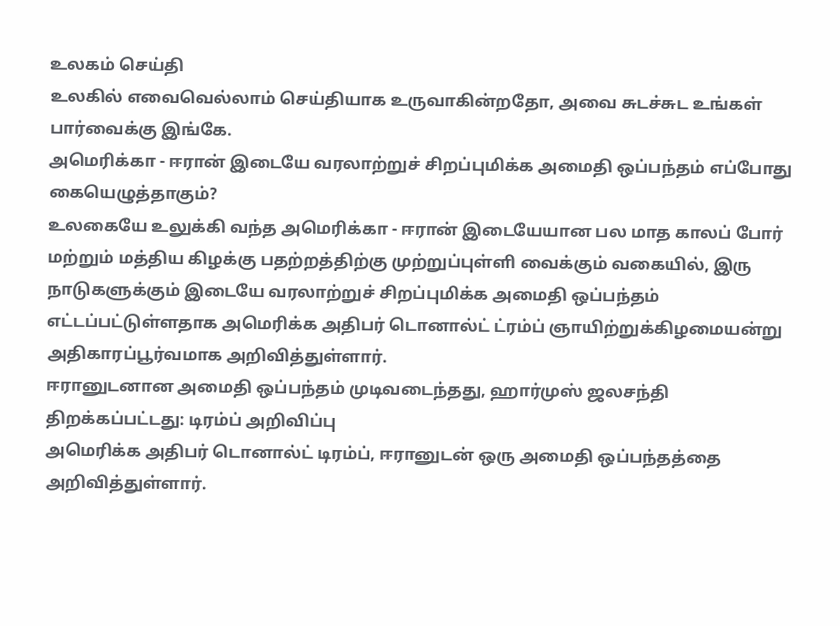உலகம் செய்தி
உலகில் எவைவெல்லாம் செய்தியாக உருவாகின்றதோ, அவை சுடச்சுட உங்கள் பார்வைக்கு இங்கே.
அமெரிக்கா - ஈரான் இடையே வரலாற்றுச் சிறப்புமிக்க அமைதி ஒப்பந்தம் எப்போது கையெழுத்தாகும்?
உலகையே உலுக்கி வந்த அமெரிக்கா - ஈரான் இடையேயான பல மாத காலப் போர் மற்றும் மத்திய கிழக்கு பதற்றத்திற்கு முற்றுப்புள்ளி வைக்கும் வகையில், இரு நாடுகளுக்கும் இடையே வரலாற்றுச் சிறப்புமிக்க அமைதி ஒப்பந்தம் எட்டப்பட்டுள்ளதாக அமெரிக்க அதிபர் டொனால்ட் ட்ரம்ப் ஞாயிற்றுக்கிழமையன்று அதிகாரப்பூர்வமாக அறிவித்துள்ளார்.
ஈரானுடனான அமைதி ஒப்பந்தம் முடிவடைந்தது, ஹார்முஸ் ஜலசந்தி திறக்கப்பட்டது: டிரம்ப் அறிவிப்பு
அமெரிக்க அதிபர் டொனால்ட் டிரம்ப், ஈரானுடன் ஒரு அமைதி ஒப்பந்தத்தை அறிவித்துள்ளார்.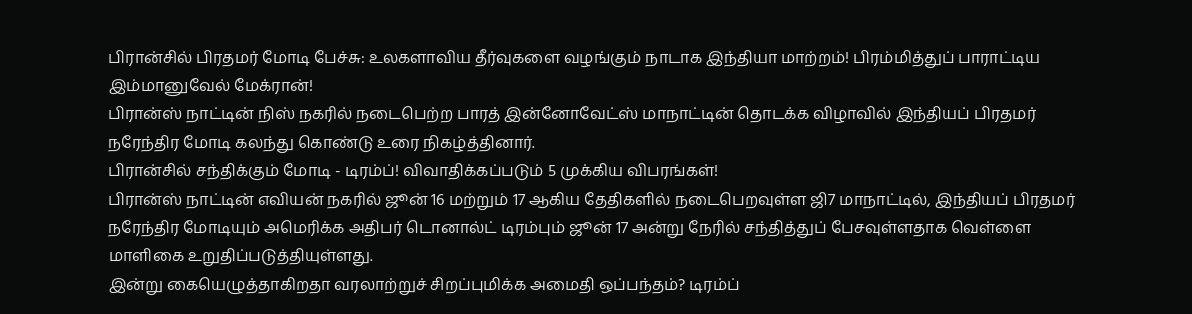பிரான்சில் பிரதமர் மோடி பேச்சு: உலகளாவிய தீர்வுகளை வழங்கும் நாடாக இந்தியா மாற்றம்! பிரம்மித்துப் பாராட்டிய இம்மானுவேல் மேக்ரான்!
பிரான்ஸ் நாட்டின் நிஸ் நகரில் நடைபெற்ற பாரத் இன்னோவேட்ஸ் மாநாட்டின் தொடக்க விழாவில் இந்தியப் பிரதமர் நரேந்திர மோடி கலந்து கொண்டு உரை நிகழ்த்தினார்.
பிரான்சில் சந்திக்கும் மோடி - டிரம்ப்! விவாதிக்கப்படும் 5 முக்கிய விபரங்கள்!
பிரான்ஸ் நாட்டின் எவியன் நகரில் ஜூன் 16 மற்றும் 17 ஆகிய தேதிகளில் நடைபெறவுள்ள ஜி7 மாநாட்டில், இந்தியப் பிரதமர் நரேந்திர மோடியும் அமெரிக்க அதிபர் டொனால்ட் டிரம்பும் ஜூன் 17 அன்று நேரில் சந்தித்துப் பேசவுள்ளதாக வெள்ளை மாளிகை உறுதிப்படுத்தியுள்ளது.
இன்று கையெழுத்தாகிறதா வரலாற்றுச் சிறப்புமிக்க அமைதி ஒப்பந்தம்? டிரம்ப்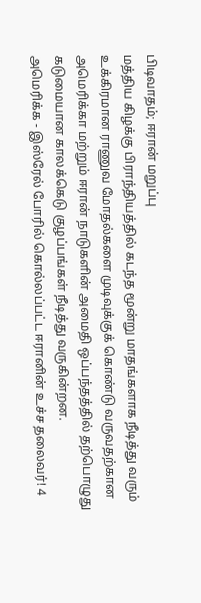பிடிவாதம்; ஈரான் மறுப்பு
மத்திய கிழக்கு பிராந்தியத்தில் கடந்த மூன்று மாதங்களாக நீடித்து வரும் உக்கிரமான ராணுவ மோதல்களை முடிவுக்குக் கொண்டு வருவதற்கான அமெரிக்கா மற்றும் ஈரான் நாடுகளின் அமைதி ஒப்பந்தத்தில் தற்பொழுது கடுமையான காலக்கெடு குழப்பங்கள் நீடித்து வருகின்றன.
அமெரிக்க - இஸ்ரேல் போரில் கொல்லப்பட்ட ஈரானின் உச்ச தலைவர்! 4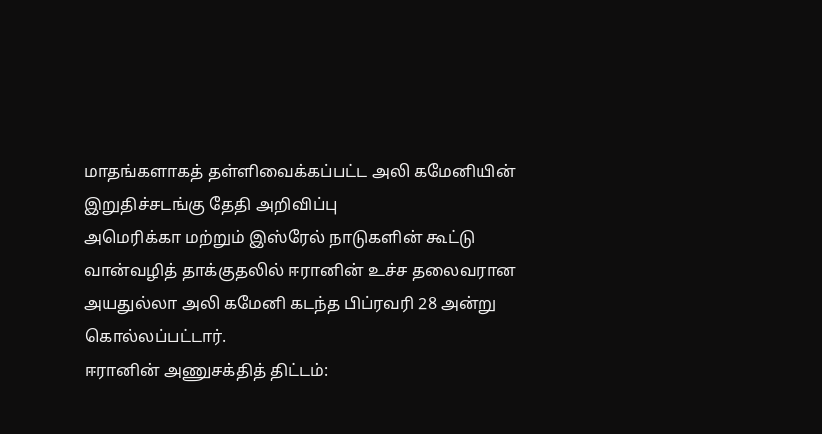மாதங்களாகத் தள்ளிவைக்கப்பட்ட அலி கமேனியின் இறுதிச்சடங்கு தேதி அறிவிப்பு
அமெரிக்கா மற்றும் இஸ்ரேல் நாடுகளின் கூட்டு வான்வழித் தாக்குதலில் ஈரானின் உச்ச தலைவரான அயதுல்லா அலி கமேனி கடந்த பிப்ரவரி 28 அன்று கொல்லப்பட்டார்.
ஈரானின் அணுசக்தித் திட்டம்: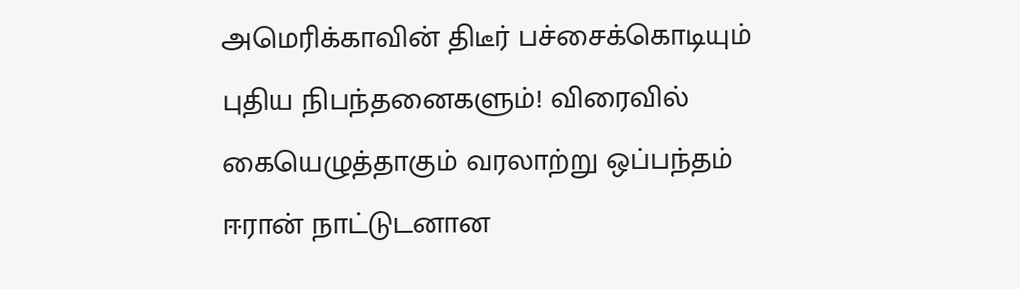அமெரிக்காவின் திடீர் பச்சைக்கொடியும் புதிய நிபந்தனைகளும்! விரைவில் கையெழுத்தாகும் வரலாற்று ஒப்பந்தம்
ஈரான் நாட்டுடனான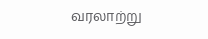வரலாற்று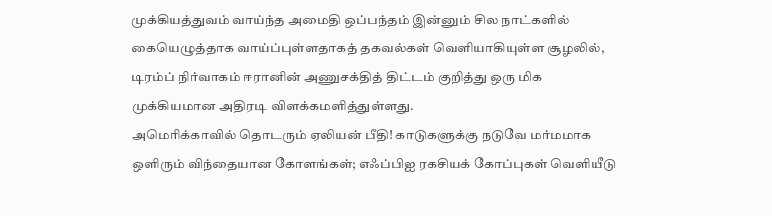முக்கியத்துவம் வாய்ந்த அமைதி ஒப்பந்தம் இன்னும் சில நாட்களில் கையெழுத்தாக வாய்ப்புள்ளதாகத் தகவல்கள் வெளியாகியுள்ள சூழலில், டிரம்ப் நிர்வாகம் ஈரானின் அணுசக்தித் திட்டம் குறித்து ஒரு மிக முக்கியமான அதிரடி விளக்கமளித்துள்ளது.
அமெரிக்காவில் தொடரும் ஏலியன் பீதி! காடுகளுக்கு நடுவே மர்மமாக ஒளிரும் விந்தையான கோளங்கள்; எஃப்பிஐ ரகசியக் கோப்புகள் வெளியீடு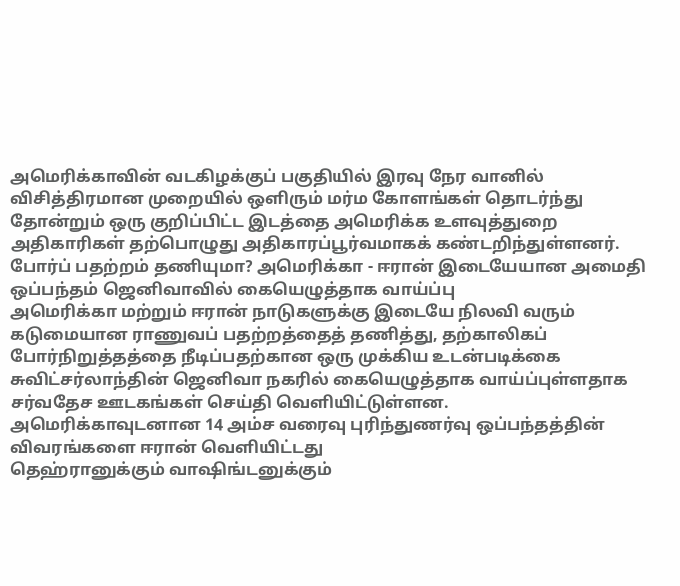அமெரிக்காவின் வடகிழக்குப் பகுதியில் இரவு நேர வானில் விசித்திரமான முறையில் ஒளிரும் மர்ம கோளங்கள் தொடர்ந்து தோன்றும் ஒரு குறிப்பிட்ட இடத்தை அமெரிக்க உளவுத்துறை அதிகாரிகள் தற்பொழுது அதிகாரப்பூர்வமாகக் கண்டறிந்துள்ளனர்.
போர்ப் பதற்றம் தணியுமா? அமெரிக்கா - ஈரான் இடையேயான அமைதி ஒப்பந்தம் ஜெனிவாவில் கையெழுத்தாக வாய்ப்பு
அமெரிக்கா மற்றும் ஈரான் நாடுகளுக்கு இடையே நிலவி வரும் கடுமையான ராணுவப் பதற்றத்தைத் தணித்து, தற்காலிகப் போர்நிறுத்தத்தை நீடிப்பதற்கான ஒரு முக்கிய உடன்படிக்கை சுவிட்சர்லாந்தின் ஜெனிவா நகரில் கையெழுத்தாக வாய்ப்புள்ளதாக சர்வதேச ஊடகங்கள் செய்தி வெளியிட்டுள்ளன.
அமெரிக்காவுடனான 14 அம்ச வரைவு புரிந்துணர்வு ஒப்பந்தத்தின் விவரங்களை ஈரான் வெளியிட்டது
தெஹ்ரானுக்கும் வாஷிங்டனுக்கும்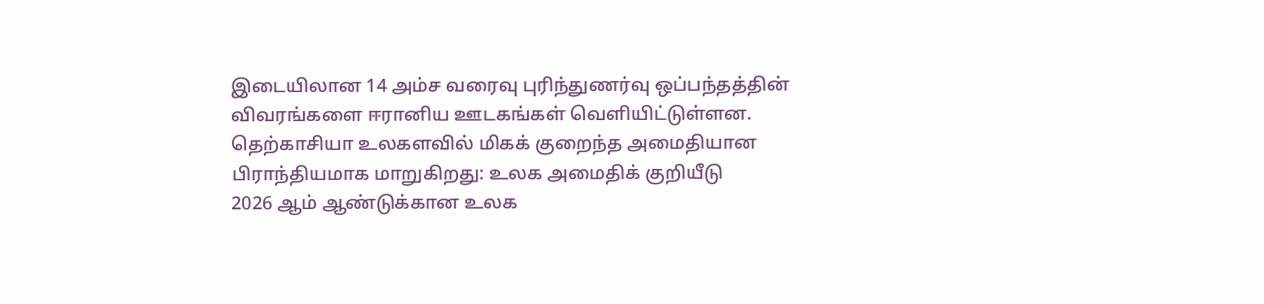இடையிலான 14 அம்ச வரைவு புரிந்துணர்வு ஒப்பந்தத்தின் விவரங்களை ஈரானிய ஊடகங்கள் வெளியிட்டுள்ளன.
தெற்காசியா உலகளவில் மிகக் குறைந்த அமைதியான பிராந்தியமாக மாறுகிறது: உலக அமைதிக் குறியீடு
2026 ஆம் ஆண்டுக்கான உலக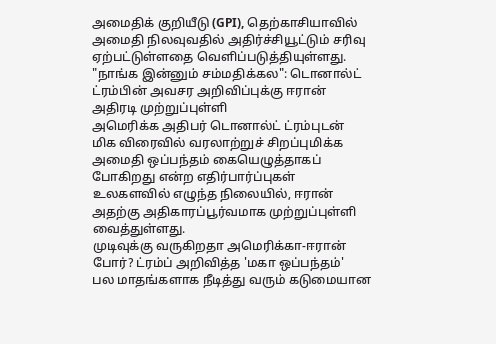அமைதிக் குறியீடு (GPI), தெற்காசியாவில் அமைதி நிலவுவதில் அதிர்ச்சியூட்டும் சரிவு ஏற்பட்டுள்ளதை வெளிப்படுத்தியுள்ளது.
"நாங்க இன்னும் சம்மதிக்கல": டொனால்ட் ட்ரம்பின் அவசர அறிவிப்புக்கு ஈரான் அதிரடி முற்றுப்புள்ளி
அமெரிக்க அதிபர் டொனால்ட் ட்ரம்புடன் மிக விரைவில் வரலாற்றுச் சிறப்புமிக்க அமைதி ஒப்பந்தம் கையெழுத்தாகப் போகிறது என்ற எதிர்பார்ப்புகள் உலகளவில் எழுந்த நிலையில், ஈரான் அதற்கு அதிகாரப்பூர்வமாக முற்றுப்புள்ளி வைத்துள்ளது.
முடிவுக்கு வருகிறதா அமெரிக்கா-ஈரான் போர்? ட்ரம்ப் அறிவித்த 'மகா ஒப்பந்தம்'
பல மாதங்களாக நீடித்து வரும் கடுமையான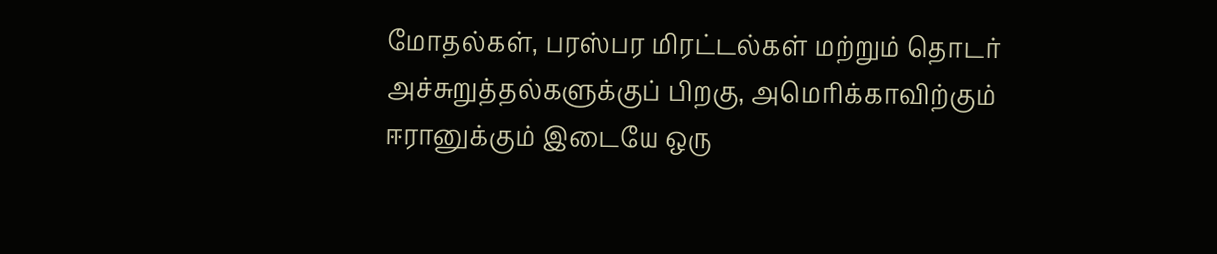மோதல்கள், பரஸ்பர மிரட்டல்கள் மற்றும் தொடர் அச்சுறுத்தல்களுக்குப் பிறகு, அமெரிக்காவிற்கும் ஈரானுக்கும் இடையே ஒரு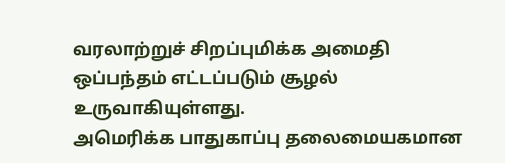வரலாற்றுச் சிறப்புமிக்க அமைதி ஒப்பந்தம் எட்டப்படும் சூழல் உருவாகியுள்ளது.
அமெரிக்க பாதுகாப்பு தலைமையகமான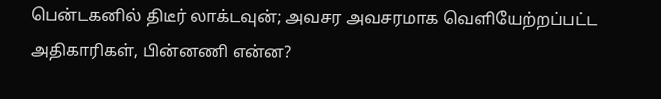பென்டகனில் திடீர் லாக்டவுன்; அவசர அவசரமாக வெளியேற்றப்பட்ட அதிகாரிகள், பின்னணி என்ன?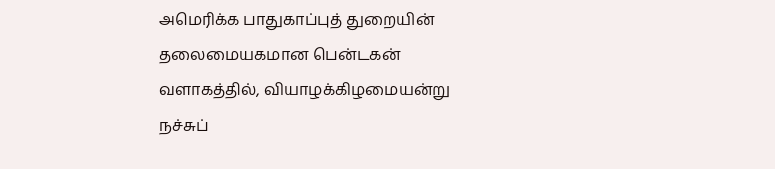அமெரிக்க பாதுகாப்புத் துறையின் தலைமையகமான பென்டகன் வளாகத்தில், வியாழக்கிழமையன்று நச்சுப்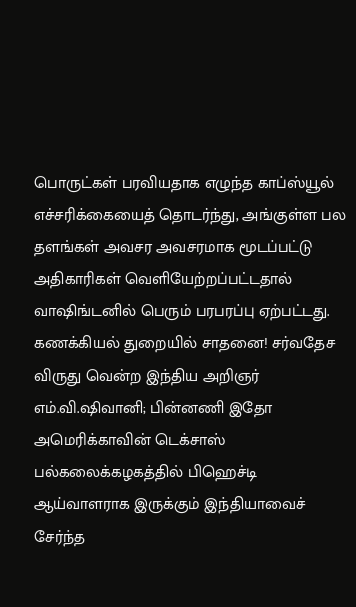பொருட்கள் பரவியதாக எழுந்த காப்ஸ்யூல் எச்சரிக்கையைத் தொடர்ந்து, அங்குள்ள பல தளங்கள் அவசர அவசரமாக மூடப்பட்டு அதிகாரிகள் வெளியேற்றப்பட்டதால் வாஷிங்டனில் பெரும் பரபரப்பு ஏற்பட்டது.
கணக்கியல் துறையில் சாதனை! சர்வதேச விருது வென்ற இந்திய அறிஞர் எம்.வி.ஷிவானி; பின்னணி இதோ
அமெரிக்காவின் டெக்சாஸ் பல்கலைக்கழகத்தில் பிஹெச்டி ஆய்வாளராக இருக்கும் இந்தியாவைச் சேர்ந்த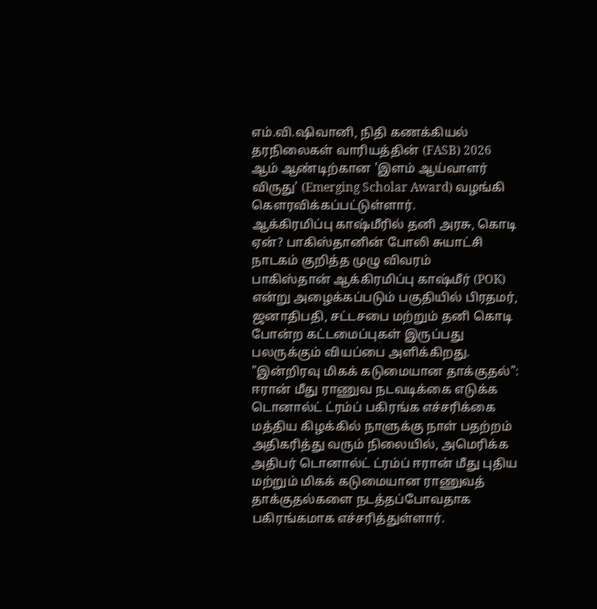எம்.வி.ஷிவானி, நிதி கணக்கியல் தரநிலைகள் வாரியத்தின் (FASB) 2026 ஆம் ஆண்டிற்கான 'இளம் ஆய்வாளர் விருது' (Emerging Scholar Award) வழங்கி கௌரவிக்கப்பட்டுள்ளார்.
ஆக்கிரமிப்பு காஷ்மீரில் தனி அரசு, கொடி ஏன்? பாகிஸ்தானின் போலி சுயாட்சி நாடகம் குறித்த முழு விவரம்
பாகிஸ்தான் ஆக்கிரமிப்பு காஷ்மீர் (POK) என்று அழைக்கப்படும் பகுதியில் பிரதமர், ஜனாதிபதி, சட்டசபை மற்றும் தனி கொடி போன்ற கட்டமைப்புகள் இருப்பது பலருக்கும் வியப்பை அளிக்கிறது.
"இன்றிரவு மிகக் கடுமையான தாக்குதல்": ஈரான் மீது ராணுவ நடவடிக்கை எடுக்க டொனால்ட் ட்ரம்ப் பகிரங்க எச்சரிக்கை
மத்திய கிழக்கில் நாளுக்கு நாள் பதற்றம் அதிகரித்து வரும் நிலையில், அமெரிக்க அதிபர் டொனால்ட் ட்ரம்ப் ஈரான் மீது புதிய மற்றும் மிகக் கடுமையான ராணுவத் தாக்குதல்களை நடத்தப்போவதாக பகிரங்கமாக எச்சரித்துள்ளார்.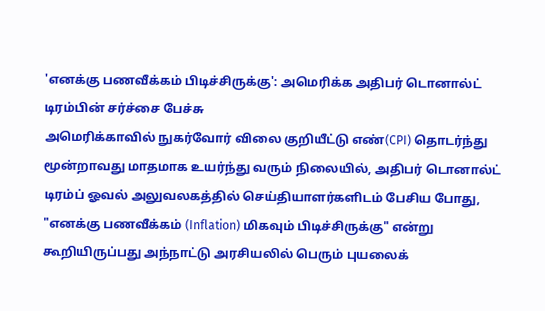'எனக்கு பணவீக்கம் பிடிச்சிருக்கு': அமெரிக்க அதிபர் டொனால்ட் டிரம்பின் சர்ச்சை பேச்சு
அமெரிக்காவில் நுகர்வோர் விலை குறியீட்டு எண்(CPI) தொடர்ந்து மூன்றாவது மாதமாக உயர்ந்து வரும் நிலையில், அதிபர் டொனால்ட் டிரம்ப் ஓவல் அலுவலகத்தில் செய்தியாளர்களிடம் பேசிய போது, "எனக்கு பணவீக்கம் (Inflation) மிகவும் பிடிச்சிருக்கு" என்று கூறியிருப்பது அந்நாட்டு அரசியலில் பெரும் புயலைக்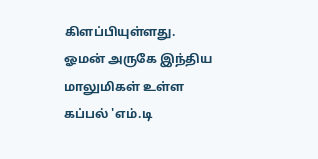கிளப்பியுள்ளது.
ஓமன் அருகே இந்திய மாலுமிகள் உள்ள கப்பல் 'எம்.டி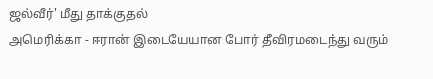ஜல்வீர்' மீது தாக்குதல்
அமெரிக்கா - ஈரான் இடையேயான போர் தீவிரமடைந்து வரும்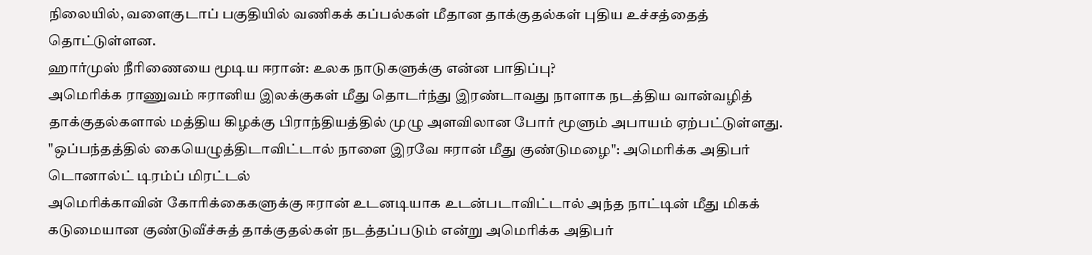நிலையில், வளைகுடாப் பகுதியில் வணிகக் கப்பல்கள் மீதான தாக்குதல்கள் புதிய உச்சத்தைத் தொட்டுள்ளன.
ஹார்முஸ் நீரிணையை மூடிய ஈரான்: உலக நாடுகளுக்கு என்ன பாதிப்பு?
அமெரிக்க ராணுவம் ஈரானிய இலக்குகள் மீது தொடர்ந்து இரண்டாவது நாளாக நடத்திய வான்வழித் தாக்குதல்களால் மத்திய கிழக்கு பிராந்தியத்தில் முழு அளவிலான போர் மூளும் அபாயம் ஏற்பட்டுள்ளது.
"ஒப்பந்தத்தில் கையெழுத்திடாவிட்டால் நாளை இரவே ஈரான் மீது குண்டுமழை": அமெரிக்க அதிபர் டொனால்ட் டிரம்ப் மிரட்டல்
அமெரிக்காவின் கோரிக்கைகளுக்கு ஈரான் உடனடியாக உடன்படாவிட்டால் அந்த நாட்டின் மீது மிகக் கடுமையான குண்டுவீச்சுத் தாக்குதல்கள் நடத்தப்படும் என்று அமெரிக்க அதிபர்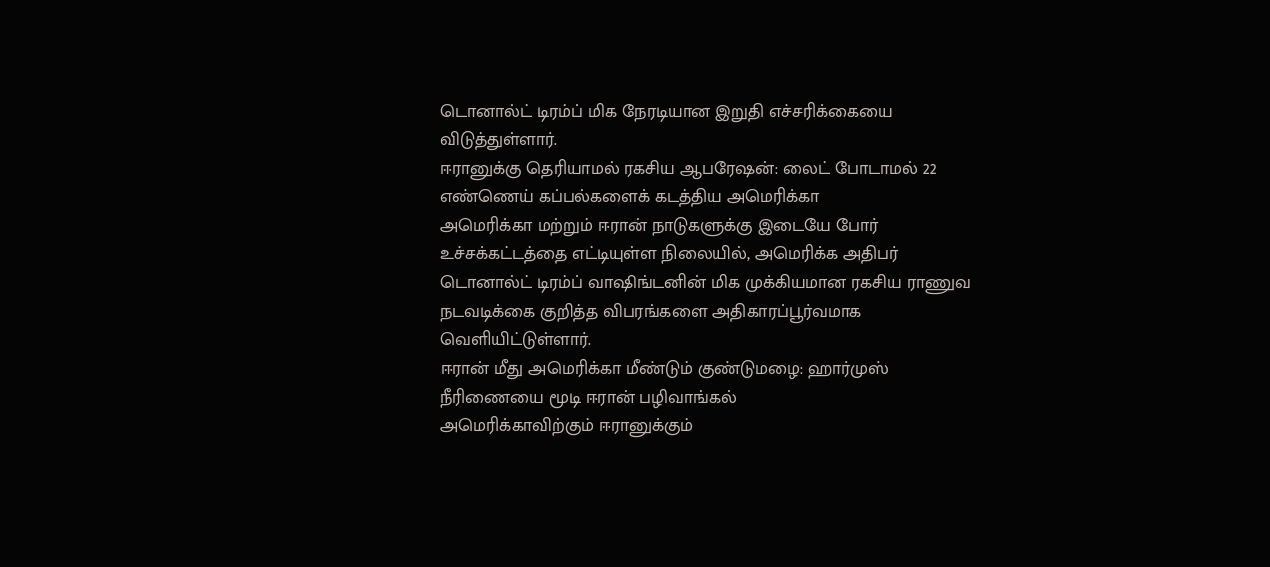டொனால்ட் டிரம்ப் மிக நேரடியான இறுதி எச்சரிக்கையை விடுத்துள்ளார்.
ஈரானுக்கு தெரியாமல் ரகசிய ஆபரேஷன்: லைட் போடாமல் 22 எண்ணெய் கப்பல்களைக் கடத்திய அமெரிக்கா
அமெரிக்கா மற்றும் ஈரான் நாடுகளுக்கு இடையே போர் உச்சக்கட்டத்தை எட்டியுள்ள நிலையில், அமெரிக்க அதிபர் டொனால்ட் டிரம்ப் வாஷிங்டனின் மிக முக்கியமான ரகசிய ராணுவ நடவடிக்கை குறித்த விபரங்களை அதிகாரப்பூர்வமாக வெளியிட்டுள்ளார்.
ஈரான் மீது அமெரிக்கா மீண்டும் குண்டுமழை: ஹார்முஸ் நீரிணையை மூடி ஈரான் பழிவாங்கல்
அமெரிக்காவிற்கும் ஈரானுக்கும்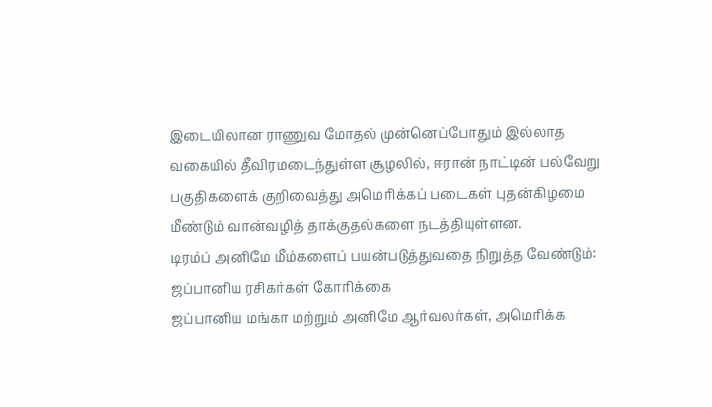இடையிலான ராணுவ மோதல் முன்னெப்போதும் இல்லாத வகையில் தீவிரமடைந்துள்ள சூழலில், ஈரான் நாட்டின் பல்வேறு பகுதிகளைக் குறிவைத்து அமெரிக்கப் படைகள் புதன்கிழமை மீண்டும் வான்வழித் தாக்குதல்களை நடத்தியுள்ளன.
டிரம்ப் அனிமே மீம்களைப் பயன்படுத்துவதை நிறுத்த வேண்டும்: ஜப்பானிய ரசிகர்கள் கோரிக்கை
ஜப்பானிய மங்கா மற்றும் அனிமே ஆர்வலர்கள், அமெரிக்க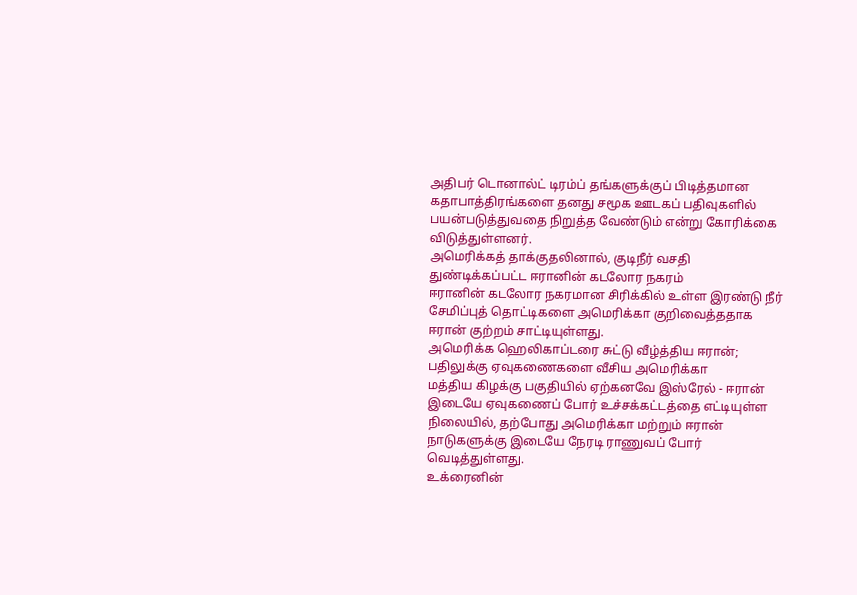அதிபர் டொனால்ட் டிரம்ப் தங்களுக்குப் பிடித்தமான கதாபாத்திரங்களை தனது சமூக ஊடகப் பதிவுகளில் பயன்படுத்துவதை நிறுத்த வேண்டும் என்று கோரிக்கை விடுத்துள்ளனர்.
அமெரிக்கத் தாக்குதலினால், குடிநீர் வசதி துண்டிக்கப்பட்ட ஈரானின் கடலோர நகரம்
ஈரானின் கடலோர நகரமான சிரிக்கில் உள்ள இரண்டு நீர் சேமிப்புத் தொட்டிகளை அமெரிக்கா குறிவைத்ததாக ஈரான் குற்றம் சாட்டியுள்ளது.
அமெரிக்க ஹெலிகாப்டரை சுட்டு வீழ்த்திய ஈரான்; பதிலுக்கு ஏவுகணைகளை வீசிய அமெரிக்கா
மத்திய கிழக்கு பகுதியில் ஏற்கனவே இஸ்ரேல் - ஈரான் இடையே ஏவுகணைப் போர் உச்சக்கட்டத்தை எட்டியுள்ள நிலையில், தற்போது அமெரிக்கா மற்றும் ஈரான் நாடுகளுக்கு இடையே நேரடி ராணுவப் போர் வெடித்துள்ளது.
உக்ரைனின்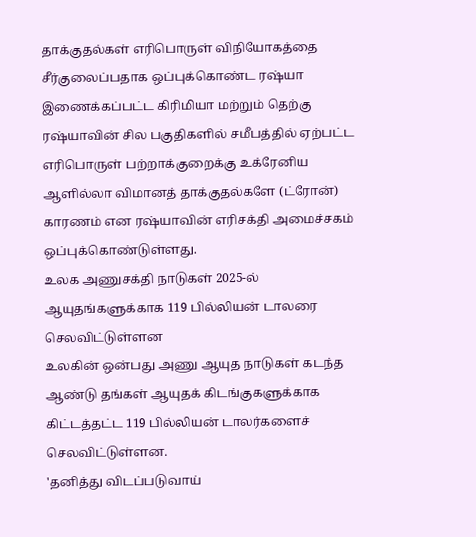தாக்குதல்கள் எரிபொருள் விநியோகத்தை சீர்குலைப்பதாக ஒப்புக்கொண்ட ரஷ்யா
இணைக்கப்பட்ட கிரிமியா மற்றும் தெற்கு ரஷ்யாவின் சில பகுதிகளில் சமீபத்தில் ஏற்பட்ட எரிபொருள் பற்றாக்குறைக்கு உக்ரேனிய ஆளில்லா விமானத் தாக்குதல்களே (ட்ரோன்) காரணம் என ரஷ்யாவின் எரிசக்தி அமைச்சகம் ஒப்புக்கொண்டுள்ளது.
உலக அணுசக்தி நாடுகள் 2025-ல் ஆயுதங்களுக்காக 119 பில்லியன் டாலரை செலவிட்டுள்ளன
உலகின் ஒன்பது அணு ஆயுத நாடுகள் கடந்த ஆண்டு தங்கள் ஆயுதக் கிடங்குகளுக்காக கிட்டத்தட்ட 119 பில்லியன் டாலர்களைச் செலவிட்டுள்ளன.
'தனித்து விடப்படுவாய்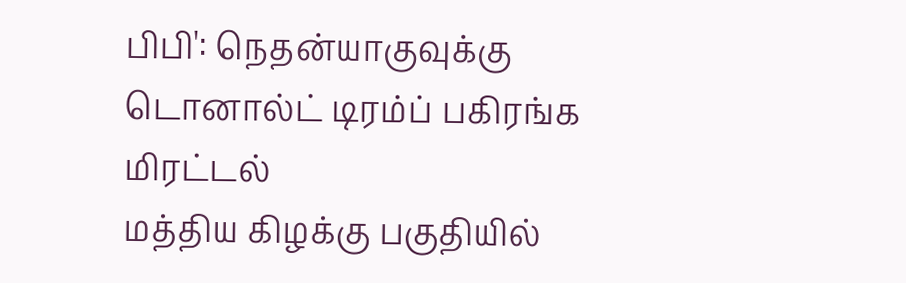பிபி': நெதன்யாகுவுக்கு டொனால்ட் டிரம்ப் பகிரங்க மிரட்டல்
மத்திய கிழக்கு பகுதியில்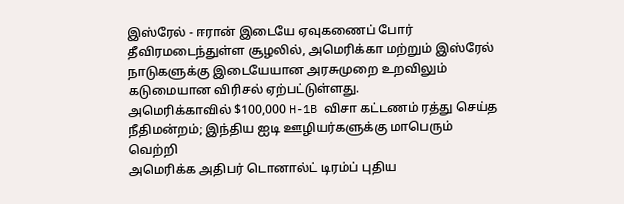இஸ்ரேல் - ஈரான் இடையே ஏவுகணைப் போர் தீவிரமடைந்துள்ள சூழலில், அமெரிக்கா மற்றும் இஸ்ரேல் நாடுகளுக்கு இடையேயான அரசுமுறை உறவிலும் கடுமையான விரிசல் ஏற்பட்டுள்ளது.
அமெரிக்காவில் $100,000 H-1B விசா கட்டணம் ரத்து செய்த நீதிமன்றம்; இந்திய ஐடி ஊழியர்களுக்கு மாபெரும் வெற்றி
அமெரிக்க அதிபர் டொனால்ட் டிரம்ப் புதிய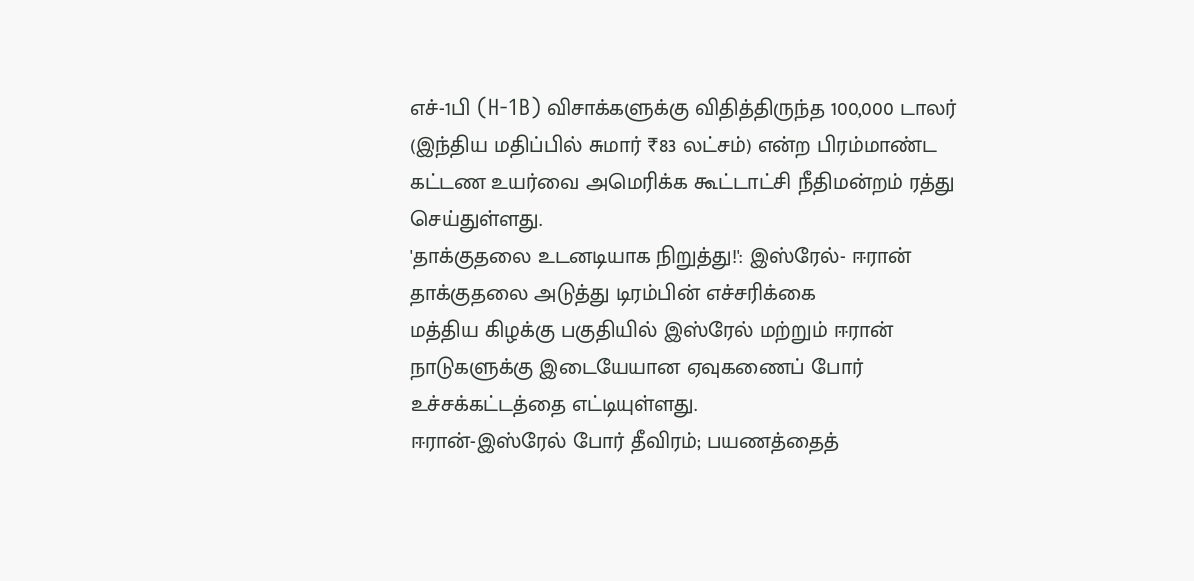எச்-1பி (H-1B) விசாக்களுக்கு விதித்திருந்த 100,000 டாலர் (இந்திய மதிப்பில் சுமார் ₹83 லட்சம்) என்ற பிரம்மாண்ட கட்டண உயர்வை அமெரிக்க கூட்டாட்சி நீதிமன்றம் ரத்து செய்துள்ளது.
'தாக்குதலை உடனடியாக நிறுத்து!': இஸ்ரேல்- ஈரான் தாக்குதலை அடுத்து டிரம்பின் எச்சரிக்கை
மத்திய கிழக்கு பகுதியில் இஸ்ரேல் மற்றும் ஈரான் நாடுகளுக்கு இடையேயான ஏவுகணைப் போர் உச்சக்கட்டத்தை எட்டியுள்ளது.
ஈரான்-இஸ்ரேல் போர் தீவிரம்; பயணத்தைத்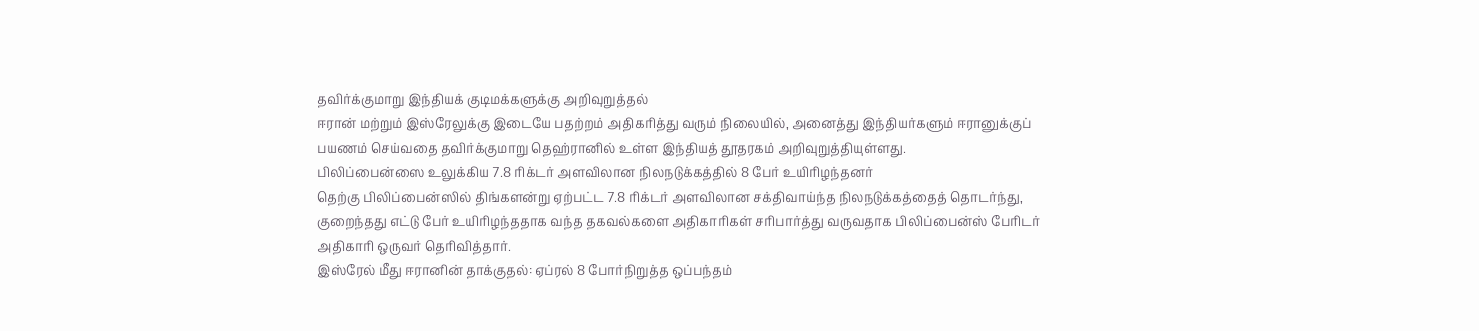தவிர்க்குமாறு இந்தியக் குடிமக்களுக்கு அறிவுறுத்தல்
ஈரான் மற்றும் இஸ்ரேலுக்கு இடையே பதற்றம் அதிகரித்து வரும் நிலையில், அனைத்து இந்தியர்களும் ஈரானுக்குப் பயணம் செய்வதை தவிர்க்குமாறு தெஹ்ரானில் உள்ள இந்தியத் தூதரகம் அறிவுறுத்தியுள்ளது.
பிலிப்பைன்ஸை உலுக்கிய 7.8 ரிக்டர் அளவிலான நிலநடுக்கத்தில் 8 பேர் உயிரிழந்தனர்
தெற்கு பிலிப்பைன்ஸில் திங்களன்று ஏற்பட்ட 7.8 ரிக்டர் அளவிலான சக்திவாய்ந்த நிலநடுக்கத்தைத் தொடர்ந்து, குறைந்தது எட்டு பேர் உயிரிழந்ததாக வந்த தகவல்களை அதிகாரிகள் சரிபார்த்து வருவதாக பிலிப்பைன்ஸ் பேரிடர் அதிகாரி ஒருவர் தெரிவித்தார்.
இஸ்ரேல் மீது ஈரானின் தாக்குதல்: ஏப்ரல் 8 போர்நிறுத்த ஒப்பந்தம்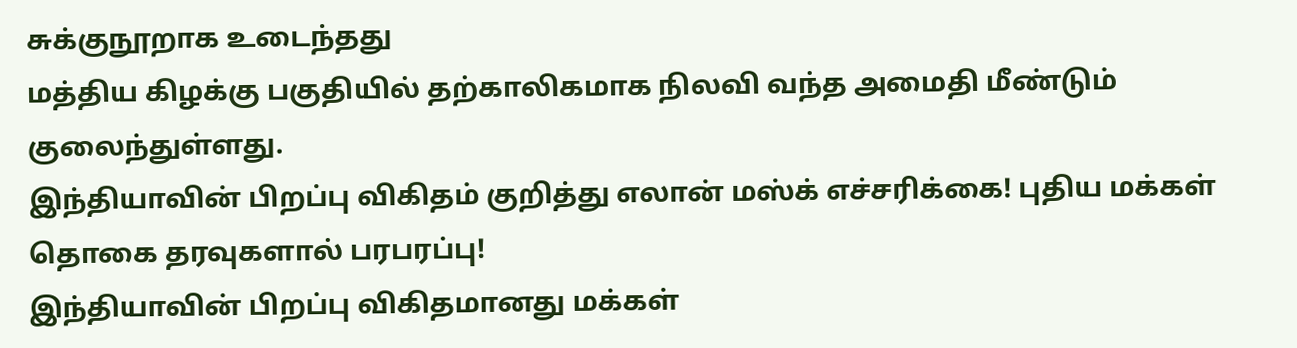சுக்குநூறாக உடைந்தது
மத்திய கிழக்கு பகுதியில் தற்காலிகமாக நிலவி வந்த அமைதி மீண்டும் குலைந்துள்ளது.
இந்தியாவின் பிறப்பு விகிதம் குறித்து எலான் மஸ்க் எச்சரிக்கை! புதிய மக்கள் தொகை தரவுகளால் பரபரப்பு!
இந்தியாவின் பிறப்பு விகிதமானது மக்கள்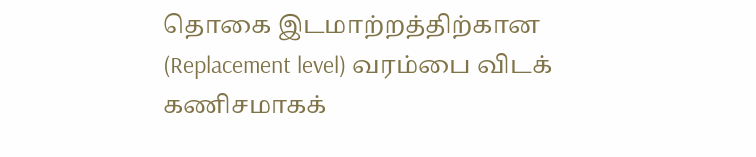தொகை இடமாற்றத்திற்கான (Replacement level) வரம்பை விடக் கணிசமாகக்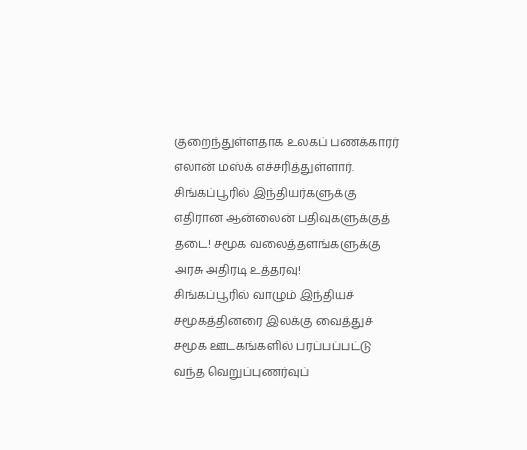குறைந்துள்ளதாக உலகப் பணக்காரர் எலான் மஸ்க் எச்சரித்துள்ளார்.
சிங்கப்பூரில் இந்தியர்களுக்கு எதிரான ஆன்லைன் பதிவுகளுக்குத் தடை! சமூக வலைத்தளங்களுக்கு அரசு அதிரடி உத்தரவு!
சிங்கப்பூரில் வாழும் இந்தியச் சமூகத்தினரை இலக்கு வைத்துச் சமூக ஊடகங்களில் பரப்பப்பட்டு வந்த வெறுப்புணர்வுப்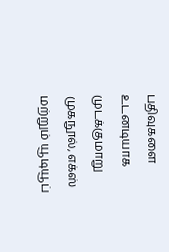பதிவுகளை உடனடியாக முடக்குமாறு முகநூல், எக்ஸ் மற்றும் யூடியூப்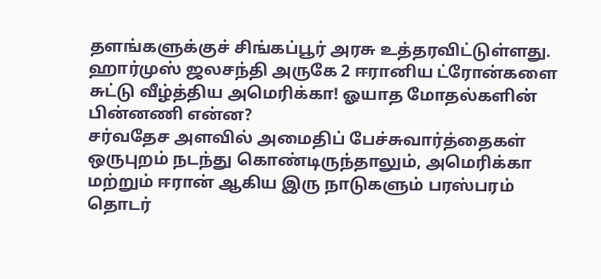தளங்களுக்குச் சிங்கப்பூர் அரசு உத்தரவிட்டுள்ளது.
ஹார்முஸ் ஜலசந்தி அருகே 2 ஈரானிய ட்ரோன்களை சுட்டு வீழ்த்திய அமெரிக்கா! ஓயாத மோதல்களின் பின்னணி என்ன?
சர்வதேச அளவில் அமைதிப் பேச்சுவார்த்தைகள் ஒருபுறம் நடந்து கொண்டிருந்தாலும், அமெரிக்கா மற்றும் ஈரான் ஆகிய இரு நாடுகளும் பரஸ்பரம் தொடர்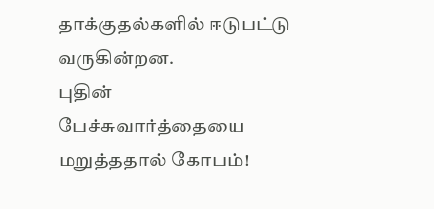தாக்குதல்களில் ஈடுபட்டு வருகின்றன.
புதின் பேச்சுவார்த்தையை மறுத்ததால் கோபம்!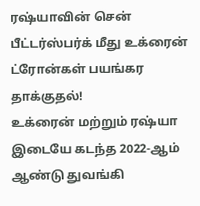ரஷ்யாவின் சென் பீட்டர்ஸ்பர்க் மீது உக்ரைன் ட்ரோன்கள் பயங்கர தாக்குதல்!
உக்ரைன் மற்றும் ரஷ்யா இடையே கடந்த 2022-ஆம் ஆண்டு துவங்கி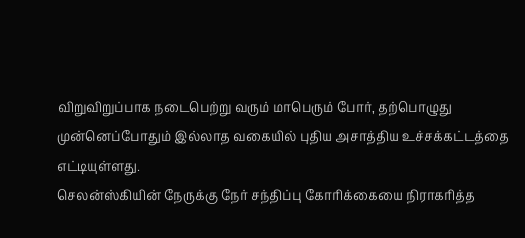விறுவிறுப்பாக நடைபெற்று வரும் மாபெரும் போர், தற்பொழுது முன்னெப்போதும் இல்லாத வகையில் புதிய அசாத்திய உச்சக்கட்டத்தை எட்டியுள்ளது.
செலன்ஸ்கியின் நேருக்கு நேர் சந்திப்பு கோரிக்கையை நிராகரித்த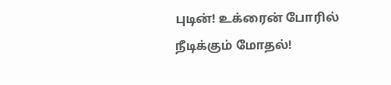புடின்! உக்ரைன் போரில் நீடிக்கும் மோதல்!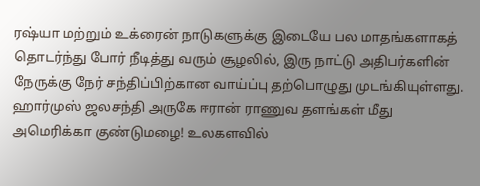ரஷ்யா மற்றும் உக்ரைன் நாடுகளுக்கு இடையே பல மாதங்களாகத் தொடர்ந்து போர் நீடித்து வரும் சூழலில், இரு நாட்டு அதிபர்களின் நேருக்கு நேர் சந்திப்பிற்கான வாய்ப்பு தற்பொழுது முடங்கியுள்ளது.
ஹார்முஸ் ஜலசந்தி அருகே ஈரான் ராணுவ தளங்கள் மீது அமெரிக்கா குண்டுமழை! உலகளவில்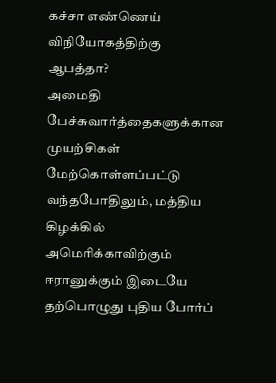கச்சா எண்ணெய் விநியோகத்திற்கு ஆபத்தா?
அமைதி பேச்சுவார்த்தைகளுக்கான முயற்சிகள் மேற்கொள்ளப்பட்டு வந்தபோதிலும், மத்திய கிழக்கில் அமெரிக்காவிற்கும் ஈரானுக்கும் இடையே தற்பொழுது புதிய போர்ப்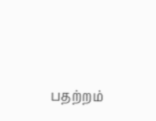பதற்றம்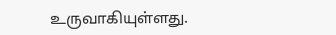உருவாகியுள்ளது.